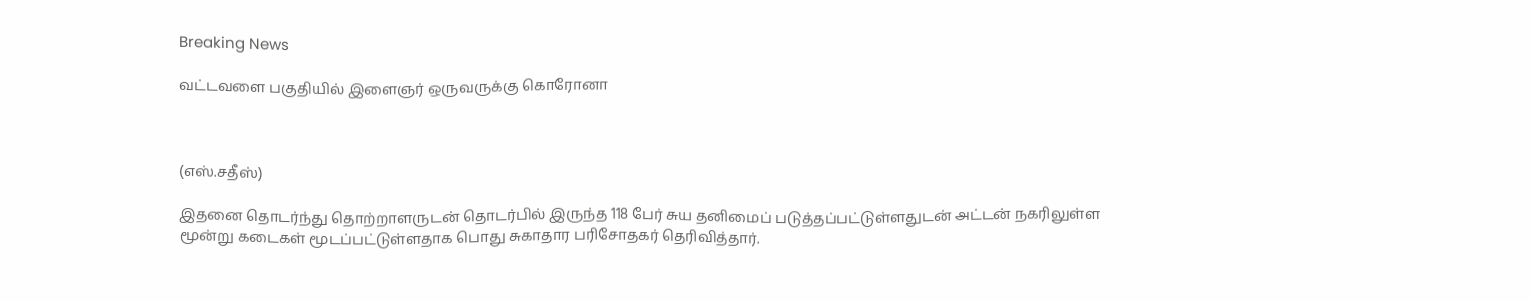Breaking News

வட்டவளை பகுதியில் இளைஞர் ஒருவருக்கு கொரோனா



(எஸ்.சதீஸ்)

இதனை தொடர்ந்து தொற்றாளருடன் தொடர்பில் இருந்த 118 பேர் சுய தனிமைப் படுத்தப்பட்டுள்ளதுடன் அட்டன் நகரிலுள்ள மூன்று கடைகள் மூடப்பட்டுள்ளதாக பொது சுகாதார பரிசோதகர் தெரிவித்தார்.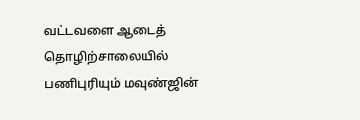வட்டவளை ஆடைத் தொழிற்சாலையில் பணிபுரியும் மவுண்ஜின்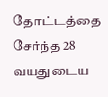தோட்டத்தை சேர்ந்த 28 வயதுடைய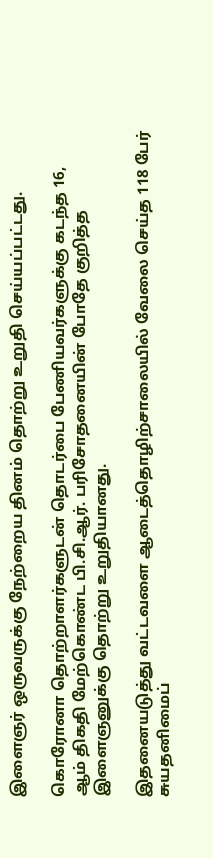இளைஞர் ஒருவருக்கு நேற்றைய தினம் தொற்று உறுதி செய்யப்பட்டது.

கொரோனா தொற்றாளர்களுடன் தொடர்பை பேணியவர்களுக்கு கடந்த 16, ஆம் திகதி மேற்கொண்ட பி.சி.ஆர். பரிசோதனையின் போதே குறித்த இளைஞனுக்கு தொற்று உறுதியானது.

இதனையடுத்து வட்டவளை ஆடைத்தொழிற்சாலையில் வேலை செய்த 118 பேர் சுயதனிமைப்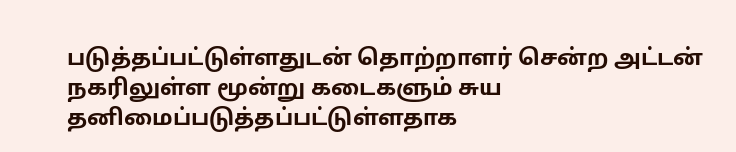படுத்தப்பட்டுள்ளதுடன் தொற்றாளர் சென்ற அட்டன் நகரிலுள்ள மூன்று கடைகளும் சுய தனிமைப்படுத்தப்பட்டுள்ளதாக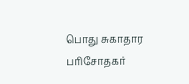பொது சுகாதார பரிசோதகர்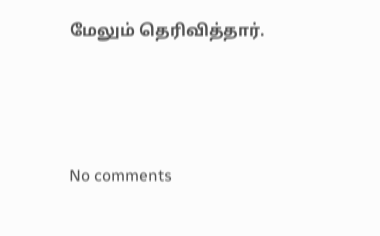மேலும் தெரிவித்தார்.




No comments